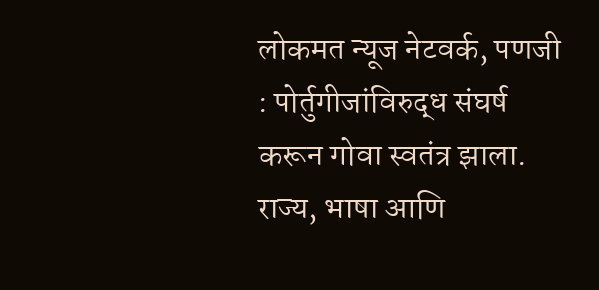लोकमत न्यूज नेटवर्क, पणजी : पोर्तुगीजांविरुद्ध संघर्ष करून गोवा स्वतंत्र झाला. राज्य, भाषा आणि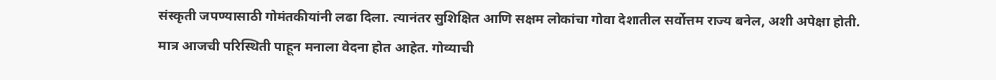संस्कृती जपण्यासाठी गोमंतकीयांनी लढा दिला. त्यानंतर सुशिक्षित आणि सक्षम लोकांचा गोवा देशातील सर्वोत्तम राज्य बनेल, अशी अपेक्षा होती. मात्र आजची परिस्थिती पाहून मनाला वेदना होत आहेत. गोव्याची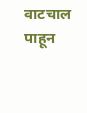वाटचाल पाहून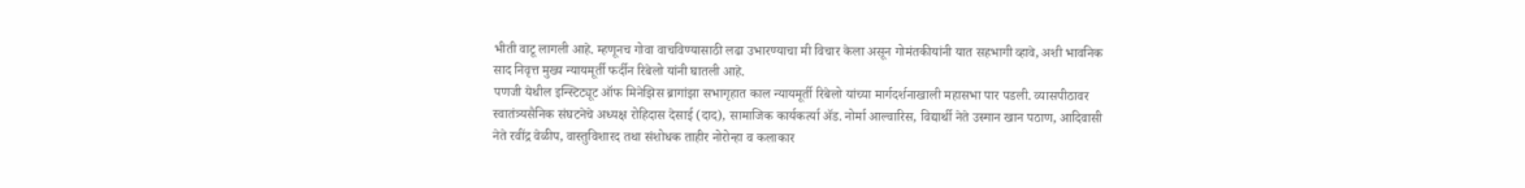भीती वाटू लागली आहे. म्हणूनच गोवा वाचविण्यासाठी लढा उभारण्याचा मी विचार केला असून गोमंतकीयांनी यात सहभागी व्हावे, अशी भावनिक साद निवृत्त मुख्य न्यायमूर्ती फर्दीन रिबेलो यांनी घातली आहे.
पणजी येथील इन्स्टिट्यूट ऑफ मिनेझिस ब्रागांझा सभागृहात काल न्यायमूर्ती रिबेलो यांच्या मार्गदर्शनाखाली महासभा पार पडली. व्यासपीठावर स्वातंत्र्यसैनिक संघटनेचे अध्यक्ष रोहिदास देसाई (दाद), सामाजिक कार्यकर्त्या ॲड. नोर्मा आल्वारिस, विद्यार्थी नेते उस्मान खान पठाण, आदिवासी नेते रवींद्र वेळीप, वास्तुविशारद तथा संशोधक ताहीर नोरोन्हा व कलाकार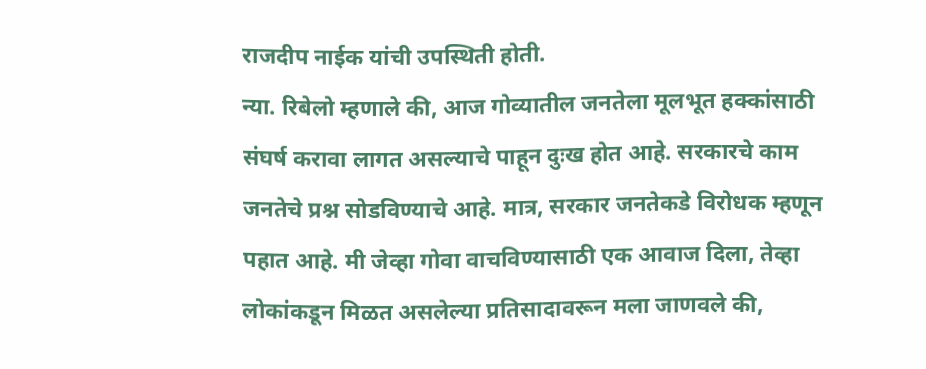राजदीप नाईक यांची उपस्थिती होती.
न्या. रिबेलो म्हणाले की, आज गोव्यातील जनतेला मूलभूत हक्कांसाठी संघर्ष करावा लागत असल्याचे पाहून दुःख होत आहे. सरकारचे काम जनतेचे प्रश्न सोडविण्याचे आहे. मात्र, सरकार जनतेकडे विरोधक म्हणून पहात आहे. मी जेव्हा गोवा वाचविण्यासाठी एक आवाज दिला, तेव्हा लोकांकडून मिळत असलेल्या प्रतिसादावरून मला जाणवले की,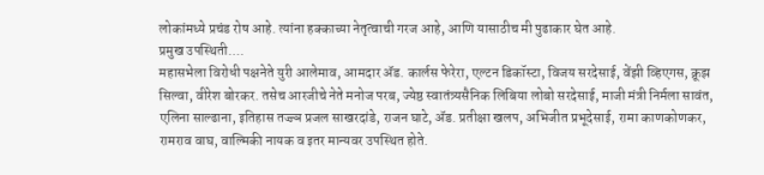लोकांमध्ये प्रचंड रोष आहे. त्यांना हक्काच्या नेतृत्वाची गरज आहे, आणि यासाठीच मी पुढाकार घेत आहे.
प्रमुख उपस्थिती....
महासभेला विरोधी पक्षनेते युरी आलेमाव, आमदार ॲड. कार्लस फेरेरा, एल्टन डिकॉस्टा, विजय सरदेसाई, वेंझी व्हिएगस, क्रूझ सिल्वा, वीरेश बोरकर. तसेच आरजीचे नेते मनोज परब, ज्येष्ठ स्वातंत्र्यसैनिक लिबिया लोबो सरदेसाई, माजी मंत्री निर्मला सावंत, एलिना साल्ढाना, इतिहास तज्ज्ञ प्रजल साखरदांडे, राजन घाटे, ॲड. प्रतीक्षा खलप, अभिजीत प्रभूदेसाई, रामा काणकोणकर, रामराव वाघ, वाल्मिकी नायक व इतर मान्यवर उपस्थित होते.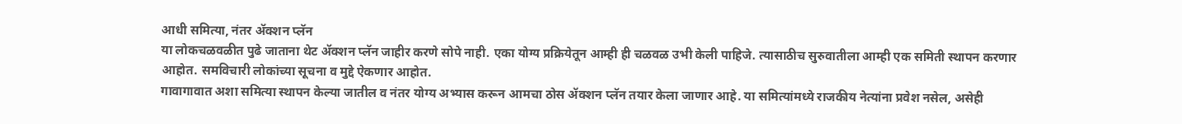आधी समित्या, नंतर ॲक्शन प्लॅन
या लोकचळवळीत पुढे जाताना थेट ॲक्शन प्लॅन जाहीर करणे सोपे नाही. एका योग्य प्रक्रियेतून आम्ही ही चळवळ उभी केली पाहिजे. त्यासाठीच सुरुवातीला आम्ही एक समिती स्थापन करणार आहोत. समविचारी लोकांच्या सूचना व मुद्दे ऐकणार आहोत.
गावागावात अशा समित्या स्थापन केल्या जातील व नंतर योग्य अभ्यास करून आमचा ठोस ॲक्शन प्लॅन तयार केला जाणार आहे. या समित्यांमध्ये राजकीय नेत्यांना प्रवेश नसेल, असेही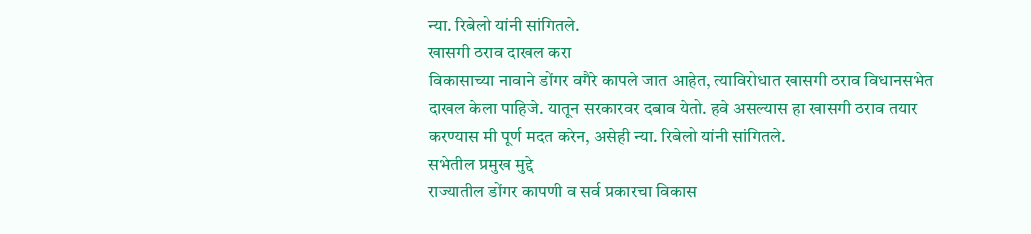न्या. रिबेलो यांनी सांगितले.
खासगी ठराव दाखल करा
विकासाच्या नावाने डोंगर वगैरे कापले जात आहेत, त्याविरोधात खासगी ठराव विधानसभेत दाखल केला पाहिजे. यातून सरकारवर दबाव येतो. हवे असल्यास हा खासगी ठराव तयार करण्यास मी पूर्ण मदत करेन, असेही न्या. रिबेलो यांनी सांगितले.
सभेतील प्रमुख मुद्दे
राज्यातील डोंगर कापणी व सर्व प्रकारचा विकास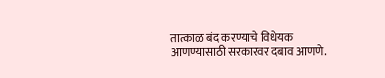तात्काळ बंद करण्याचे विधेयक आणण्यासाठी सरकारवर दबाव आणणे.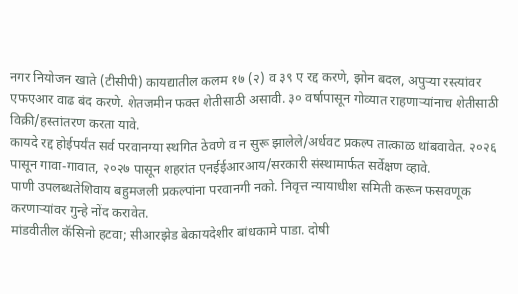नगर नियोजन खाते (टीसीपी) कायद्यातील कलम १७ (२) व ३९ ए रद्द करणे, झोन बदल, अपुऱ्या रस्त्यांवर एफएआर वाढ बंद करणे. शेतजमीन फक्त शेतीसाठी असावी. ३० वर्षापासून गोव्यात राहणाऱ्यांनाच शेतीसाठी विक्री/हस्तांतरण करता यावे.
कायदे रद्द होईपर्यंत सर्व परवानग्या स्थगित ठेवणे व न सुरू झालेले/अर्धवट प्रकल्प तात्काळ थांबवावेत. २०२६ पासून गावा-गावात, २०२७ पासून शहरांत एनईईआरआय/सरकारी संस्थामार्फत सर्वेक्षण व्हावे.
पाणी उपलब्धतेशिवाय बहुमजली प्रकल्पांना परवानगी नको. निवृत्त न्यायाधीश समिती करून फसवणूक करणाऱ्यांवर गुन्हे नोंद करावेत.
मांडवीतील कॅसिनो हटवा; सीआरझेड बेकायदेशीर बांधकामे पाडा. दोषी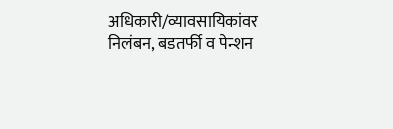अधिकारी/व्यावसायिकांवर निलंबन, बडतर्फी व पेन्शन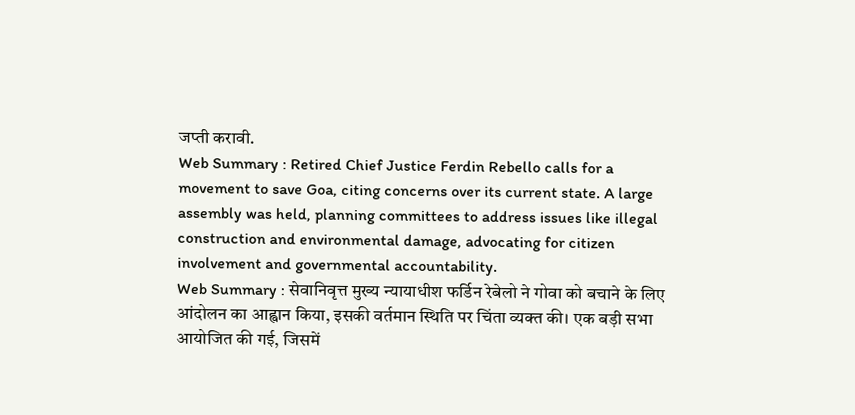जप्ती करावी.
Web Summary : Retired Chief Justice Ferdin Rebello calls for a movement to save Goa, citing concerns over its current state. A large assembly was held, planning committees to address issues like illegal construction and environmental damage, advocating for citizen involvement and governmental accountability.
Web Summary : सेवानिवृत्त मुख्य न्यायाधीश फर्डिन रेबेलो ने गोवा को बचाने के लिए आंदोलन का आह्वान किया, इसकी वर्तमान स्थिति पर चिंता व्यक्त की। एक बड़ी सभा आयोजित की गई, जिसमें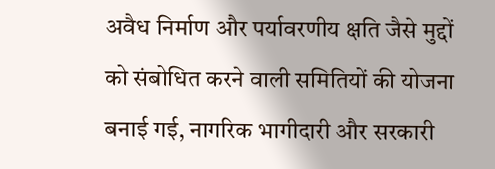अवैध निर्माण और पर्यावरणीय क्षति जैसे मुद्दों को संबोधित करने वाली समितियों की योजना बनाई गई, नागरिक भागीदारी और सरकारी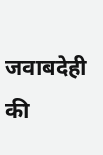जवाबदेही की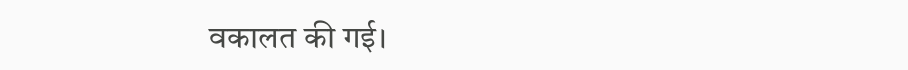वकालत की गई।